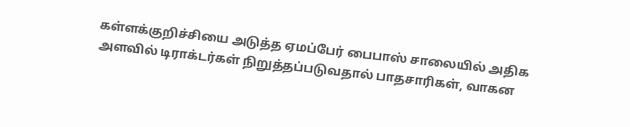கள்ளக்குறிச்சியை அடுத்த ஏமப்பேர் பைபாஸ் சாலையில் அதிக அளவில் டிராக்டர்கள் நிறுத்தப்படுவதால் பாதசாரிகள், வாகன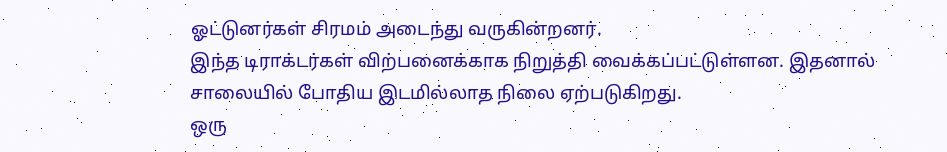ஓட்டுனர்கள் சிரமம் அடைந்து வருகின்றனர்.
இந்த டிராக்டர்கள் விற்பனைக்காக நிறுத்தி வைக்கப்பட்டுள்ளன. இதனால் சாலையில் போதிய இடமில்லாத நிலை ஏற்படுகிறது.
ஒரு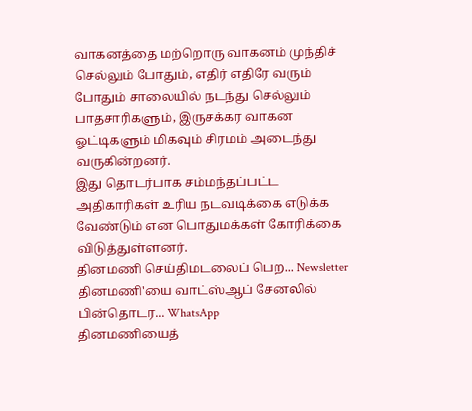வாகனத்தை மற்றொரு வாகனம் முந்திச் செல்லும் போதும், எதிர் எதிரே வரும் போதும் சாலையில் நடந்து செல்லும் பாதசாரிகளும், இருசக்கர வாகன ஓட்டிகளும் மிகவும் சிரமம் அடைந்து வருகின்றனர்.
இது தொடர்பாக சம்மந்தப்பட்ட அதிகாரிகள் உரிய நடவடிக்கை எடுக்க வேண்டும் என பொதுமக்கள் கோரிக்கை விடுத்துள்ளனர்.
தினமணி செய்திமடலைப் பெற... Newsletter
தினமணி'யை வாட்ஸ்ஆப் சேனலில் பின்தொடர... WhatsApp
தினமணியைத்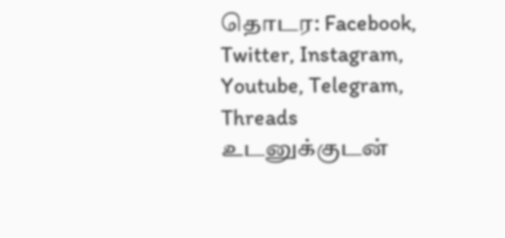தொடர: Facebook, Twitter, Instagram, Youtube, Telegram, Threads
உடனுக்குடன்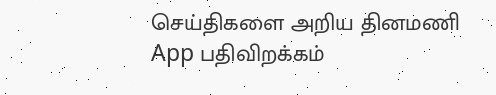செய்திகளை அறிய தினமணி App பதிவிறக்கம்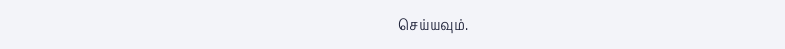செய்யவும்.